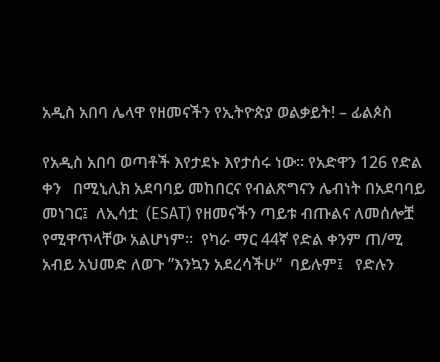አዲስ አበባ ሌላዋ የዘመናችን የኢትዮጵያ ወልቃይት! – ፊልጶስ

የአዲስ አበባ ወጣቶች እየታደኑ እየታሰሩ ነው። የአድዋን 126 የድል ቀን   በሚኒሊክ አደባባይ መከበርና የብልጽግናን ሌብነት በአደባባይ መነገር፤  ለኢሳቷ  (ESAT) የዘመናችን ጣይቱ ብጡልና ለመሰሎቿ የሚዋጥላቸው አልሆነም።  የካራ ማር 44ኛ የድል ቀንም ጠ/ሚ  አብይ አህመድ ለወጉ ”እንኳን አደረሳችሁ”  ባይሉም፤   የድሉን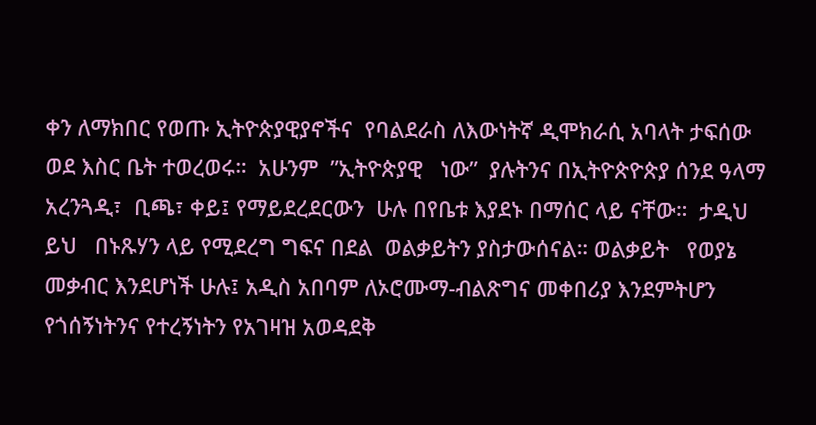ቀን ለማክበር የወጡ ኢትዮጵያዊያኖችና  የባልደራስ ለእውነትኛ ዲሞክራሲ አባላት ታፍሰው ወደ እስር ቤት ተወረወሩ።  አሁንም  ”ኢትዮጵያዊ   ነው”  ያሉትንና በኢትዮጵዮጵያ ሰንደ ዓላማ   አረንጓዲ፣  ቢጫ፣ ቀይ፤ የማይደረደርውን  ሁሉ በየቤቱ እያደኑ በማሰር ላይ ናቸው።  ታዲህ ይህ   በኑጹሃን ላይ የሚደረግ ግፍና በደል  ወልቃይትን ያስታውሰናል። ወልቃይት   የወያኔ  መቃብር እንደሆነች ሁሉ፤ አዲስ አበባም ለኦሮሙማ-ብልጽግና መቀበሪያ እንደምትሆን የጎሰኝነትንና የተረኝነትን የአገዛዝ አወዳደቅ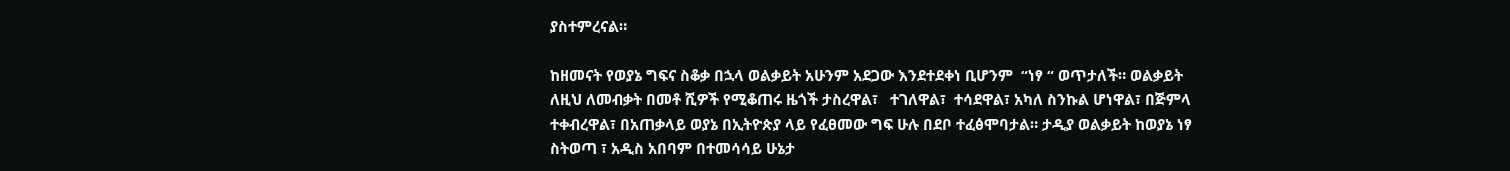ያስተምረናል።

ከዘመናት የወያኔ ግፍና ስቆቃ በኋላ ወልቃይት አሁንም አደጋው እንደተደቀነ ቢሆንም  “ነፃ “ ወጥታለች። ወልቃይት ለዚህ ለመብቃት በመቶ ሺዎች የሚቆጠሩ ዜጎች ታስረዋል፣   ተገለዋል፣  ተሳደዋል፣ አካለ ስንኩል ሆነዋል፣ በጅምላ ተቀብረዋል፣ በአጠቃላይ ወያኔ በኢትዮጵያ ላይ የፈፀመው ግፍ ሁሉ በደቦ ተፈፅሞባታል። ታዲያ ወልቃይት ከወያኔ ነፃ ስትወጣ ፣ አዲስ አበባም በተመሳሳይ ሁኔታ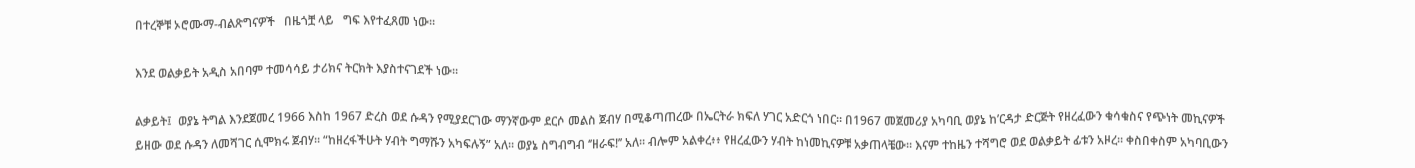በተረኞቹ ኦሮሙማ-ብልጽግናዎች   በዜጎቿ ላይ   ግፍ እየተፈጸመ ነው።

እንደ ወልቃይት አዲስ አበባም ተመሳሳይ ታሪክና ትርክት እያስተናገደች ነው።

ልቃይት፤  ወያኔ ትግል እንደጀመረ 1966 እስከ 1967 ድረስ ወደ ሱዳን የሚያደርገው ማንኛውም ደርሶ መልስ ጀብሃ በሚቆጣጠረው በኤርትራ ክፍለ ሃገር አድርጎ ነበር። በ1967 መጀመሪያ አካባቢ ወያኔ ከ’ርዳታ ድርጅት የዘረፈውን ቁሳቁስና የጭነት መኪናዎች ይዘው ወደ ሱዳን ለመሻገር ሲሞክሩ ጀብሃ። “ከዘረፋችሁት ሃብት ግማሹን አካፍሉኝ” አለ። ወያኔ ስግብግብ ‘’ዘራፍ!’’ አለ። ብሎም አልቀረ፥፥ የዘረፈውን ሃብት ከነመኪናዎቹ አቃጠላቼው። እናም ተከዜን ተሻግሮ ወደ ወልቃይት ፊቱን አዞረ። ቀስበቀስም አካባቢውን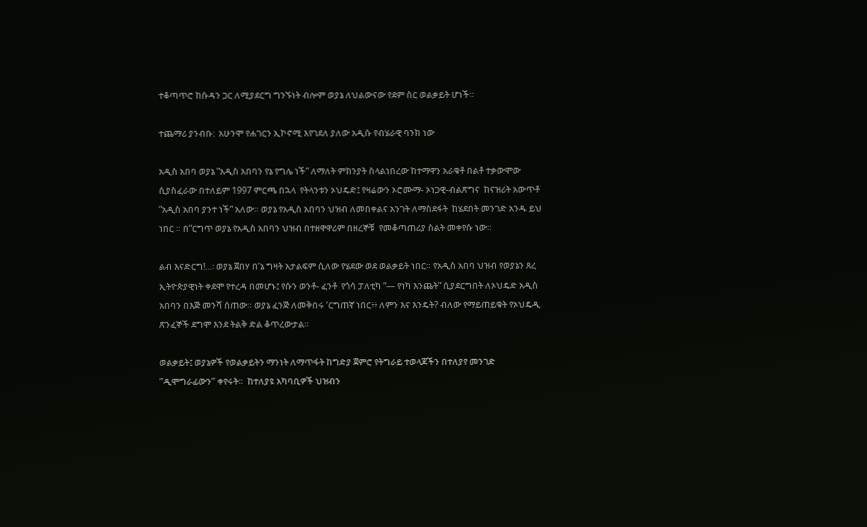ተቆጣጥሮ ከሱዳን ጋር ለሚያደርግ ግንኙነት ብሎም ወያኔ ለህልውናው የደም ስር ወልቃይት ሆነች።

ተጨማሪ ያንብቡ:  አሁንሞ የሐገርን ኢኮኖሚ እየገደለ ያለው አዲሱ የብሄራዊ ባንክ ነው

አዲስ አበባ ወያኔ ”አዲስ አበባን የኔ የግሌ ነች” ለማለት ምክንያት ስላልነበረው ከተማዋን አራቁቶ በልቶ ተቃውሞው ሲያስፈራው በተለይም 1997 ምርጫ በኋላ  የትላንቱን ኦህዴድ፤ የዛሬውን ኦሮሙማ- ኦነጋዊ-ብልጽግና  ከናዝሪት አውጥቶ ”አዲስ አበባ ያንተ ነች” አለው። ወያኔ የአዲስ አበባን ህዝብ ለመበቀልና አንገት ለማስደፋት  ከሄደበት መንገድ አንዱ ይህ ነበር ። በ”ርግጥ ወያኔ የአዲስ አበባን ህዝብ በተዘዋዋሪም በዘረኞቹ  የመቆጣጠሪያ ስልት መቀየሱ ነው።

ልብ እናድርግ!…፡ ወያኔ ጀበሃ በ’ኔ ግዛት አታልፍም ሲለው የሄደው ወደ ወልቃይት ነበር። የአዲስ አበባ ህዝብ የወያኔን ጸረ ኢትዮጵያዊነት ቀደሞ የተረዳ በመሆኑ፤ የሱን ወንቶ- ፈንቶ  የጎሳ ፓለቲካ “— የነካ እንጨት” ሲያደርግበት ለኦህዴድ አዲስ አበባን በእጅ መንሻ ሰጠው። ወያኔ ፈንጅ ለመቅበሩ ‘ርግጠኛ ነበር፥፥ ለምን እና እንዴት? ብለው የማይጠይቁት የኦህዴዲ ጽንፈኞች ደግሞ እንደ ትልቅ ድል ቆጥረውታል።

ወልቃይት፤ ወያኔዎች የወልቃይትን ማንነት ለማጥፋት ከግድያ ጀምሮ የትግራይ ተወላጆችን በተለያየ መንገድ ‘’ዲሞግራፊውን’’ ቀየሩት።  ከተለያዩ አካባቢዎች ህዝብን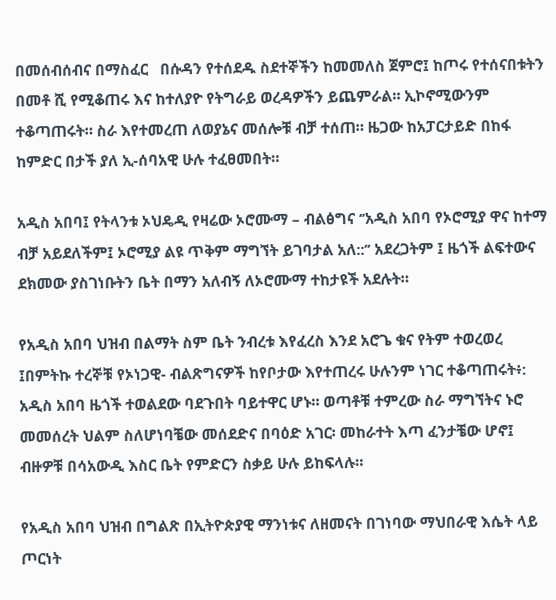በመሰብሰብና በማስፈር   በሱዳን የተሰደዱ ስደተኞችን ከመመለስ ጀምሮ፤ ከጦሩ የተሰናበቱትን በመቶ ሺ የሚቆጠሩ እና ከተለያዮ የትግራይ ወረዳዎችን ይጨምራል። ኢኮኖሚውንም ተቆጣጠሩት። ስራ እየተመረጠ ለወያኔና መሰሎቹ ብቻ ተሰጠ። ዜጋው ከአፓርታይድ በከፋ ከምድር በታች ያለ ኢ-ሰባአዊ ሁሉ ተፈፀመበት።

አዲስ አበባ፤ የትላንቱ ኦህዴዲ የዛሬው ኦሮሙማ – ብልፅግና ‘’አዲስ አበባ የኦሮሚያ ዋና ከተማ ብቻ አይደለችም፤ ኦሮሚያ ልዩ ጥቅም ማግኘት ይገባታል አለ::’’ አደረጋትም ፤ ዜጎች ልፍተውና ደክመው ያስገነቡትን ቤት በማን አለብኝ ለኦሮሙማ ተከታዩች አደሉት።

የአዲስ አበባ ህዝብ በልማት ስም ቤት ንብረቱ እየፈረስ እንደ አሮጌ ቁና የትም ተወረወረ ፤በምትኩ ተረኞቹ የኦነጋዊ- ብልጽግናዎች ከየቦታው እየተጠረሩ ሁሉንም ነገር ተቆጣጠሩት፥: አዲስ አበባ ዜጎች ተወልደው ባደጉበት ባይተዋር ሆኑ። ወጣቶቹ ተምረው ስራ ማግኘትና ኑሮ መመሰረት ህልም ስለሆነባቼው መሰደድና በባዕድ አገር፡ መከራተት እጣ ፈንታቼው ሆኖ፤ ብዙዎቹ በሳአውዲ እስር ቤት የምድርን ስቃይ ሁሉ ይከፍላሉ።

የአዲስ አበባ ህዝብ በግልጽ በኢትዮጵያዊ ማንነቱና ለዘመናት በገነባው ማህበራዊ እሴት ላይ ጦርነት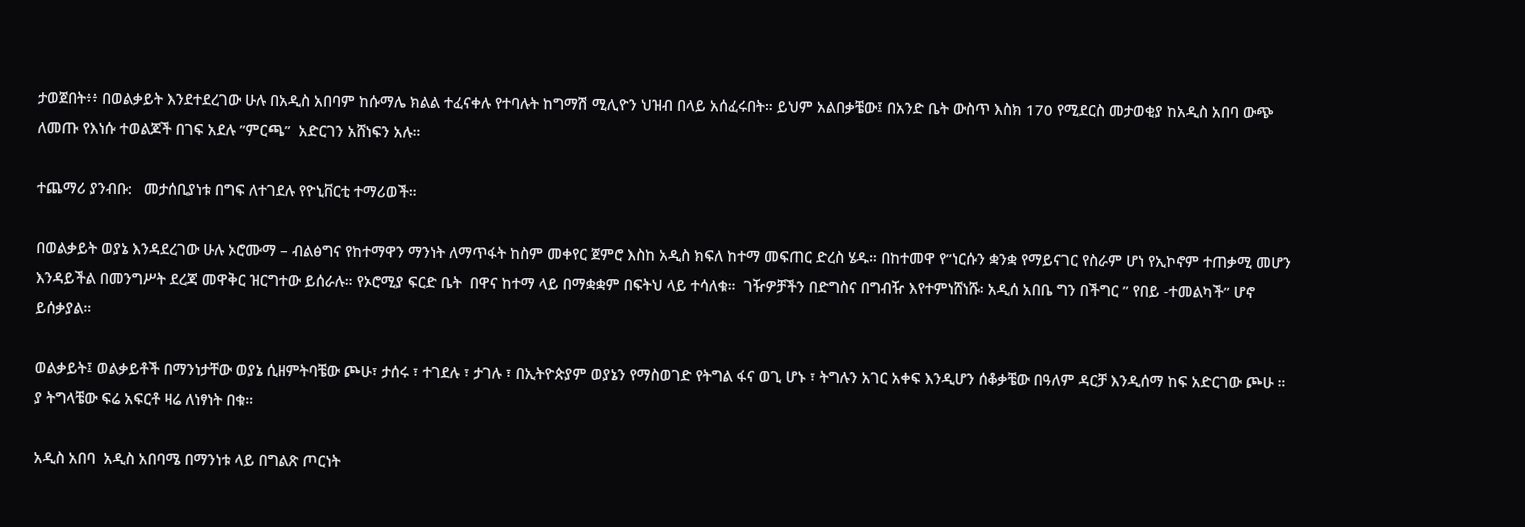ታወጀበት፥፥ በወልቃይት እንደተደረገው ሁሉ በአዲስ አበባም ከሱማሌ ክልል ተፈናቀሉ የተባሉት ከግማሽ ሚሊዮን ህዝብ በላይ አሰፈሩበት። ይህም አልበቃቼው፤ በአንድ ቤት ውስጥ እስክ 170 የሚደርስ መታወቂያ ከአዲስ አበባ ውጭ ለመጡ የእነሱ ተወልጆች በገፍ አደሉ ”ምርጫ”  አድርገን አሸነፍን አሉ።

ተጨማሪ ያንብቡ:   መታሰቢያነቱ በግፍ ለተገደሉ የዮኒቨርቲ ተማሪወች።

በወልቃይት ወያኔ እንዳደረገው ሁሉ ኦሮሙማ – ብልፅግና የከተማዋን ማንነት ለማጥፋት ከስም መቀየር ጀምሮ እስከ አዲስ ክፍለ ከተማ መፍጠር ድረስ ሄዱ። በከተመዋ የ”ነርሱን ቋንቋ የማይናገር የስራም ሆነ የኢኮኖም ተጠቃሚ መሆን እንዳይችል በመንግሥት ደረጃ መዋቅር ዝርግተው ይሰራሉ። የኦሮሚያ ፍርድ ቤት  በዋና ከተማ ላይ በማቋቋም በፍትህ ላይ ተሳለቁ።  ገዥዎቻችን በድግስና በግብዥ እየተምነሸነሹ፡ አዲሰ አበቤ ግን በችግር ” የበይ -ተመልካች’’ ሆኖ ይሰቃያል።

ወልቃይት፤ ወልቃይቶች በማንነታቸው ወያኔ ሲዘምትባቼው ጮሁ፣ ታሰሩ ፣ ተገደሉ ፣ ታገሉ ፣ በኢትዮጵያም ወያኔን የማስወገድ የትግል ፋና ወጊ ሆኑ ፣ ትግሉን አገር አቀፍ እንዲሆን ሰቆቃቼው በዓለም ዳርቻ እንዲሰማ ከፍ አድርገው ጮሁ ። ያ ትግላቼው ፍሬ አፍርቶ ዛሬ ለነፃነት በቁ።

አዲስ አበባ  አዲስ አበባሜ በማንነቱ ላይ በግልጽ ጦርነት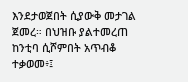እንደታወጀበት ሲያውቅ መታገል ጀመረ። በህዝቡ ያልተመረጠ ከንቲባ ሲሾምበት አጥብቆ ተቃወመ፥፤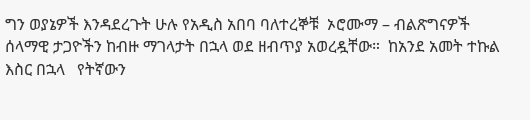ግን ወያኔዎች እንዳደረጉት ሁሉ የአዲስ አበባ ባለተረኞቹ  ኦሮሙማ – ብልጽግናዎች ሰላማዊ ታጋዮችን ከብዙ ማገላታት በኋላ ወደ ዘብጥያ አወረዷቸው።  ከአንደ አመት ተኩል  እስር በኋላ   የትኛውን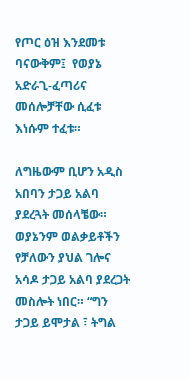የጦር ዕዝ እንደመቱ ባናውቅም፤  የወያኔ አድራጊ-ፈጣሪና መሰሎቻቸው ሲፈቱ እነሱም ተፈቱ።

ለግዜውም ቢሆን አዲስ አበባን ታጋይ አልባ ያደረጓት መሰላቼው። ወያኔንም ወልቃይቶችን የቻለውን ያህል ገሎና አሳዶ ታጋይ አልባ ያደረጋት መስሎት ነበር። “ግን ታጋይ ይሞታል ፣ ትግል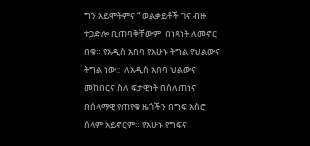ግን አይሞትምና “ ወልቃይቶች ገና ብዙ ተጋድሎ ቢጠባቅቸውም  በነጻነት ለመኖር በቁ። የአዲስ አበባ የአሁኑ ትግል የህልውና ትግል ነው::  ለአዲስ አበባ ህልውና መከበርና ስለ ፍታዊነት በሰለጠነና በሰላማዊ የጠየቁ ዜጎችን በግፍ አስሮ ሰላም አይኖርም። የአሁኑ የግፍና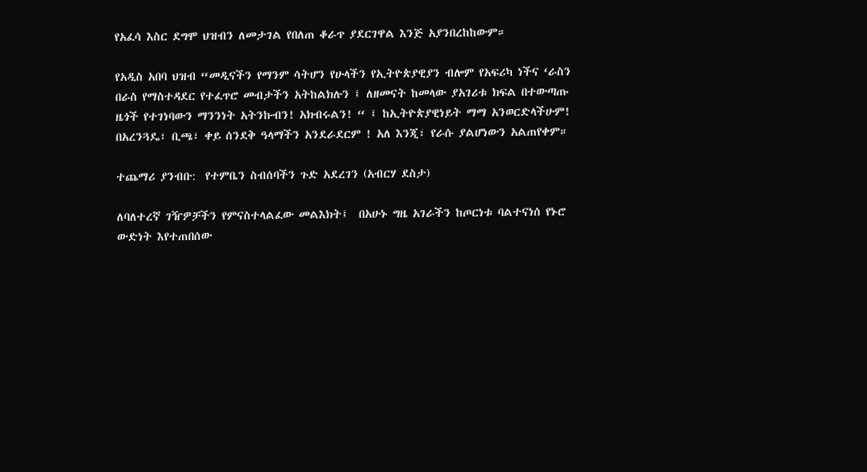የአፈሳ እስር ደግሞ ህዝብን ለመታገል የበለጠ ቆራጥ ያደርገዋል እንጅ አያንበረከከውም።

የአዲስ አበባ ህዝብ “መዲናችን የማንም ሳትሆን የሁላችን የኢትዮጵያዊያን ብሎም የአፍሪካ ነችና ‘ራስን በራስ የማስተዳደር የተፈጥሮ መብታችን አትከልክሉን ፤ ለዘመናት ከመላው ያአገሪቱ ክፍል በተውጣጡ ዜጎች የተገነባውን ማንንነት አትንኩብን! አክብሩልን! “ ፤ ከኢትዮጵያዊነይት ማማ አንወርድላችሁም!  በአረንጓዴ፣ ቢጫ፣ ቀይ ሰንደቅ ዓላማችን አንደራደርም ! አለ እንጂ፣ የራሱ ያልሆነውን አልጠየቀም።

ተጨማሪ ያንብቡ:  የተምቤን ስብሰባችን ጉድ አደረገን (አብርሃ ደስታ)

ለባለተረኛ ገዥዎቻችን የምናስተላልፈው መልእክት፤  በአሁኑ ግዜ አገራችን ከጦርነቱ ባልተናነሰ የኑሮ ውድነት እየተጠበሰው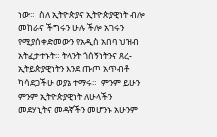ነው።  ስለ ኢትዮጵያና ኢትዮጵያዊነት ብሎ መከራና ችግሩን ሁሉ ችሎ አገሩን የሚያሰቀድመውን የአዲስ አበባ ህዝብ አትፈታተኑት። ትላንት ጎሰኝነትንና ጸረ-ኢትይጵያዊነትን እንደ ጡጦ አጥብቶ ካሳደጋችሁ ወያኔ ተማሩ።  ምንም ይሁን ምንም ኢትዮጵያዊነት ለሁላችን መደሃኒትና መዳኛችን መሆንኑ አሁንም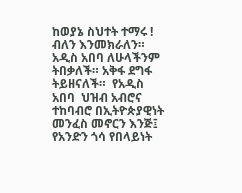ከወያኔ ስህተት ተማሩ ! ብለን እንመክራለን።  አዲስ አበባ ለሁላችንም ትበቃለች። አቅፋ ደግፋ ትይዘናለች።  የአዲስ አበባ  ህዝብ አብሮና ተከባብሮ በኢትዮጵያዊነት መንፈስ መኖርን እንጅ፤ የአንድን ጎሳ የበላይነት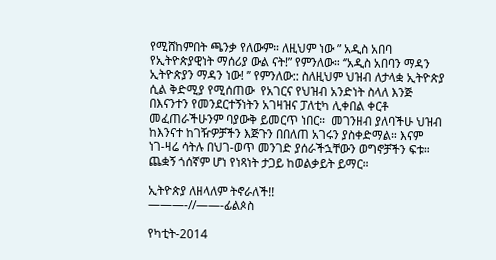የሚሸከምበት ጫንቃ የለውም። ለዚህም ነው ” አዲስ አበባ የኢትዮጵያዊነት ማሰሪያ ውል ናት!” የምንለው። ‘’አዲስ አበባን ማዳን ኢትዮጵያን ማዳን ነው! ’’ የምንለው:: ስለዚህም ህዝብ ለታላቋ ኢትዮጵያ ሲል ቅድሚያ የሚሰጠው  የአገርና የህዝብ አንድነት ስላለ እንጅ በእናንተን የመንደርተኝነትን አገዛዝና ፓለቲካ ሊቀበል ቀርቶ መፈጠራችሁንም ባያውቅ ይመርጥ ነበር።  መገንዘብ ያለባችሁ ህዝብ ከእንናተ ከገዥዎቻችን እጅጉን በበለጠ አገሩን ያስቀድማል። እናም  ነገ-ዛሬ ሳትሉ በህገ-ወጥ መንገድ ያሰራችኋቸውን ወግኖቻችን ፍቱ።   ጨቋኝ ጎሰኛም ሆነ የነጻነት ታጋይ ከወልቃይት ይማር።

ኢትዮጵያ ለዘላለም ትኖራለች!!
———-//——-ፊልጶስ

የካቲት-2014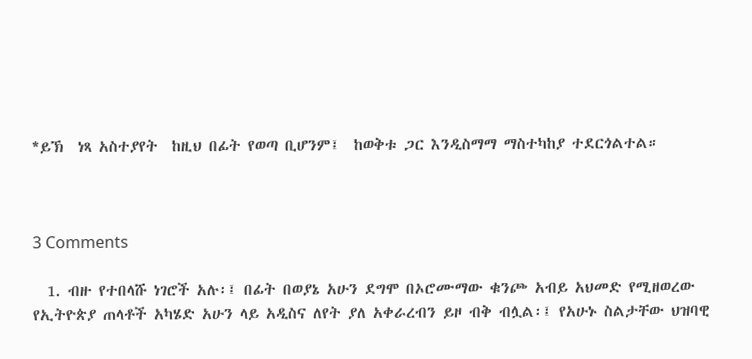*ይኽ  ነጻ አስተያየት  ከዚህ በፊት የወጣ ቢሆንም፤  ከወቅቱ ጋር እንዲስማማ ማስተካከያ ተደርጎልተል።



3 Comments

  1. ብዙ የተበላሹ ነገሮች አሉ፡፤ በፊት በወያኔ አሁን ደግሞ በኦሮሙማው ቁንጮ አብይ አህመድ የሚዘወረው የኢትዮጵያ ጠላቶች አካሄድ አሁን ላይ አዲስና ለየት ያለ አቀራረብን ይዞ ብቅ ብሏል፡፤ የአሁኑ ስልታቸው ህዝባዊ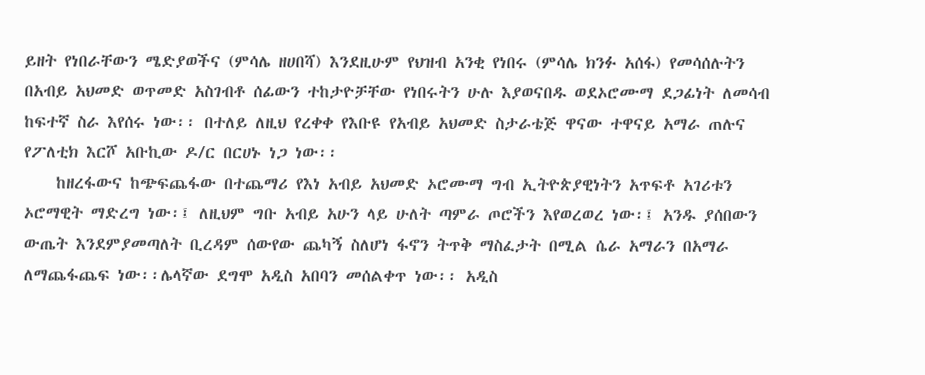ይዘት የነበራቸውን ሜድያወችና (ምሳሌ ዘሀበሻ) እንደዚሁም የህዝብ አንቂ የነበሩ (ምሳሌ ክንፉ አሰፋ) የመሳሰሉትን በአብይ አህመድ ወጥመድ አስገብቶ ሰፊውን ተከታዮቻቸው የነበሩትን ሁሉ እያወናበዱ ወደኦሮሙማ ደጋፊነት ለመሳብ ከፍተኛ ስራ እየሰሩ ነው፡፡ በተለይ ለዚህ የረቀቀ የእቡዩ የአብይ አህመድ ስታራቴጅ ዋናው ተዋናይ አማራ ጠሉና የፖለቲክ እርሾ አቡኪው ዶ/ር በርሀኑ ነጋ ነው፡፡
    ከዘረፋውና ከጭፍጨፋው በተጨማሪ የእነ አብይ አህመድ ኦሮሙማ ግብ ኢትዮጵያዊነትን አጥፍቶ አገሪቱን ኦሮማዊት ማድረግ ነው፡፤ ለዚህም ግቡ አብይ አሁን ላይ ሁለት ጣምራ ጦሮችን እየወረወረ ነው፡፤ አንዱ ያሰበውን ውጤት እንደምያመጣለት ቢረዳም ሰውየው ጨካኝ ስለሆነ ፋኖን ትጥቅ ማስፈታት በሚል ሴራ አማራን በአማራ ለማጨፋጨፍ ነው፡፡ሌላኛው ደግሞ አዲስ አበባን መሰልቀጥ ነው፡፡ አዲስ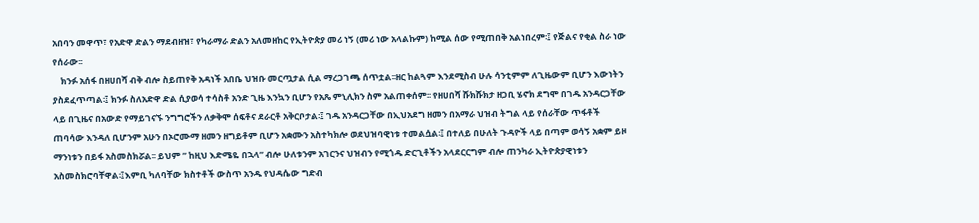አበባን መዋጥ፣ የአድዋ ድልን ማደብዘዝ፣ የካራማራ ድልን አለመዘከር የኢትዮጵያ መሪ ነኝ (መሪ ነው አላልኩም) ከሚል ሰው የሚጠበቅ አልነበረም፡፤ የጅልና የቂል ስራ ነው የሰራው፡፡
    ክንፉ አሰፋ በዘሀበሻ ብቅ ብሎ ስይጠየቅ አዳነች አበቤ ህዝቡ መርጧታል ሲል ማረጋገጫ ሰጥቷል፡፡ዘር ከልጓም እንደሚስብ ሁሉ ሳንቲምም ለጊዜውም ቢሆን እውነትን ያስደፈጥጣል፡፤ ክንፉ ስለአድዋ ድል ሲያወሳ ተሳስቶ አንድ ጊዜ እንኳን ቢሆን የአጼ ምኒሊክን ስም አልጠቀሰም፡፡ የዘሀበሻ ሹክሹክታ ዘጋቢ ሄኖክ ደግሞ በገዱ አንዳርጋቸው ላይ በጊዜና በአውድ የማይገናኙ ንግግሮችን ለቃቅሞ ሰፍቶና ደራርቶ አቅርቦታል፡፤ ገዱ አንዳርጋቸው በኢህአደግ ዘመን በአማራ ህዝብ ትግል ላይ የሰራቸው ጥፋቶች ጠባሳው እንዳለ ቢሆንም አሁን በኦሮሙማ ዘመን ዘግይቶም ቢሆን አቋሙን አስተካክሎ ወደህዝባዊነቱ ተመልሷል፡፤ በተለይ በሁለት ጉዳዮች ላይ በጣም ወሳኝ አቋም ይዞ ማንነቱን በይፋ አስመስክሯል፡፡ ይህም ” ከዚህ እድሜዬ በኋላ” ብሎ ሁለቱንም አገርንና ህዝብን የሚጎዱ ድርጊቶችን አላደርርግም ብሎ ጠንካራ ኢትዮጵያዊነቱን አስመስክሮባቸዋል፡፤እምቢ ካለባቸው ክስተቶች ውስጥ አንዱ የህዳሴው ግድብ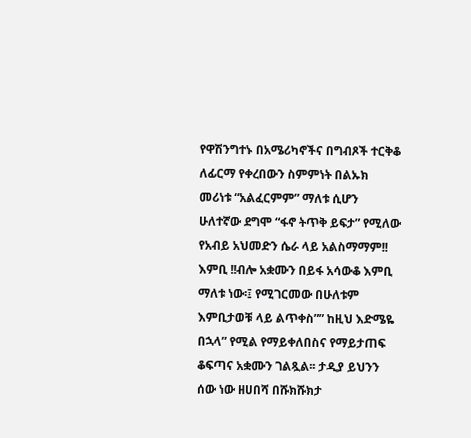የዋሽንግተኑ በአሜሪካኖችና በግብጾች ተርቅቆ ለፊርማ የቀረበውን ስምምነት በልኡክ መሪነቱ “አልፈርምም” ማለቱ ሲሆን ሁለተኛው ደግሞ “ፋኖ ትጥቅ ይፍታ” የሚለው የአብይ አህመድን ሴራ ላይ አልስማማም!! እምቢ !!ብሎ አቋሙን በይፋ አሳውቆ እምቢ ማለቱ ነው፡፤ የሚገርመው በሁለቱም እምቢታወቹ ላይ ልጥቀስ”” ከዚህ እድሜዬ በኋላ” የሚል የማይቀለበስና የማይታጠፍ ቆፍጣና አቋሙን ገልጿል፡፡ ታዲያ ይህንን ሰው ነው ዘሀበሻ በሹክሹክታ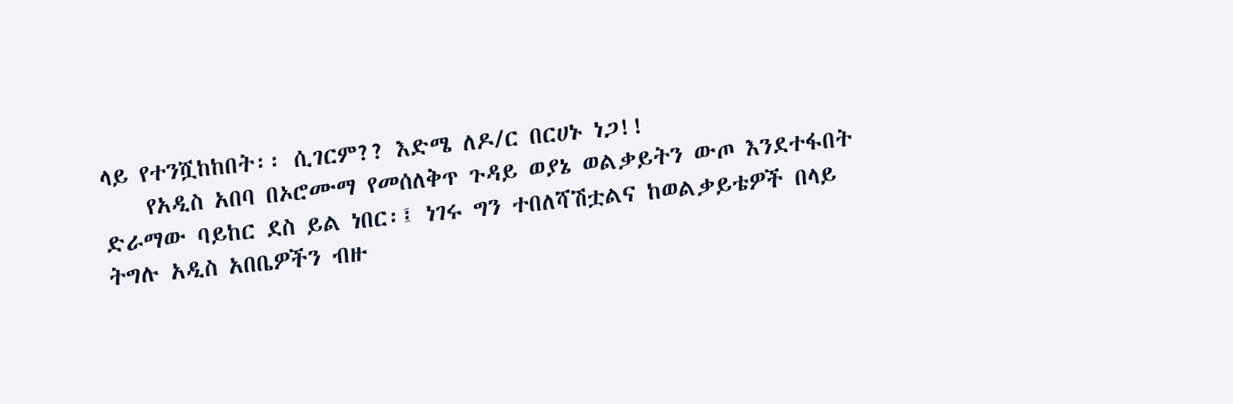ላይ የተንሿከከበት፡፡ ሲገርም?? እድሜ ለዶ/ር በርሀኑ ነጋ!!
    የአዲስ አበባ በኦሮሙማ የመሰለቅጥ ጉዳይ ወያኔ ወልቃይትን ውጦ እንደተፋበት ድራማው ባይከር ደስ ይል ነበር፡፤ ነገሩ ግን ተበለሻሽቷልና ከወልቃይቴዎች በላይ ትግሉ አዲስ አበቤዎችን ብዙ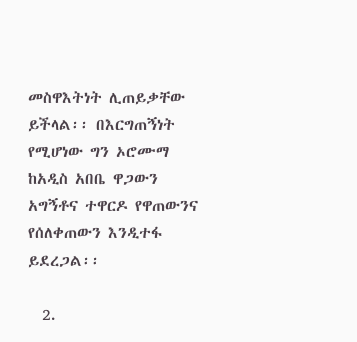መስዋእትነት ሊጠይቃቸው ይችላል፡፡ በእርግጠኝነት የሚሆነው ግን ኦሮሙማ ከአዲስ አበቤ ዋጋውን አግኝቶና ተዋርዶ የዋጠውንና የሰለቀጠውን እንዲተፋ ይደረጋል፡፡

  2.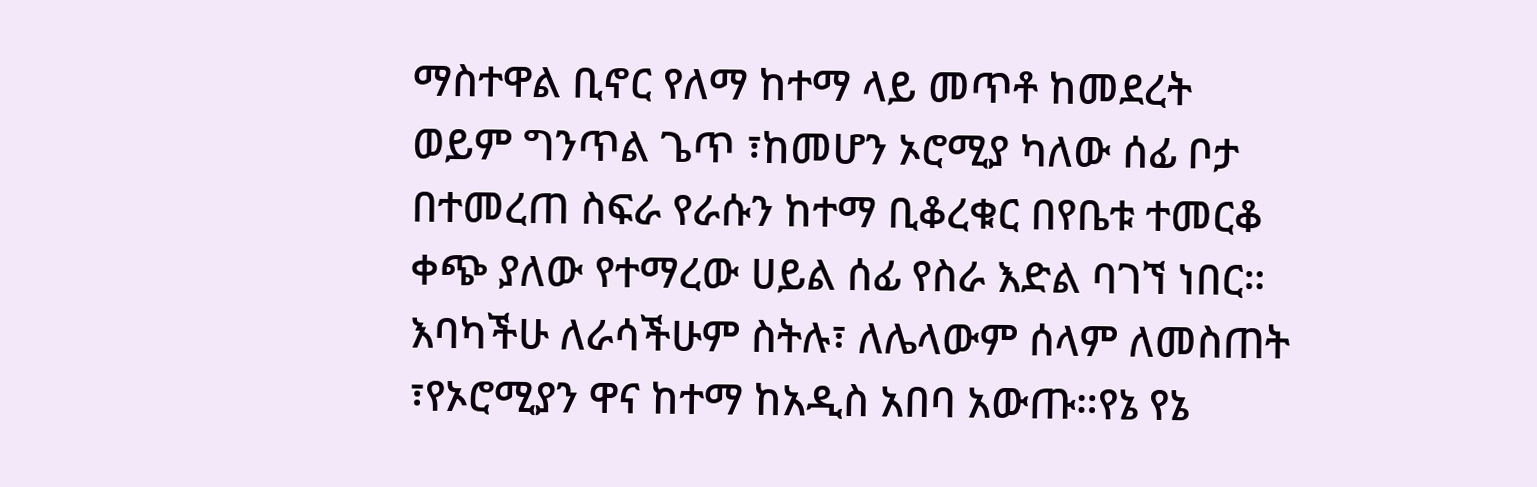ማስተዋል ቢኖር የለማ ከተማ ላይ መጥቶ ከመደረት ወይም ግንጥል ጌጥ ፣ከመሆን ኦሮሚያ ካለው ሰፊ ቦታ በተመረጠ ስፍራ የራሱን ከተማ ቢቆረቁር በየቤቱ ተመርቆ ቀጭ ያለው የተማረው ሀይል ሰፊ የስራ እድል ባገኘ ነበር። እባካችሁ ለራሳችሁም ስትሉ፣ ለሌላውም ሰላም ለመስጠት ፣የኦሮሚያን ዋና ከተማ ከአዲስ አበባ አውጡ።የኔ የኔ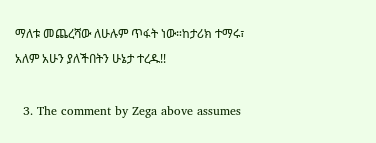ማለቱ መጨረሻው ለሁሉም ጥፋት ነው።ከታሪክ ተማሩ፣ አለም አሁን ያለችበትን ሁኔታ ተረዱ!!

  3. The comment by Zega above assumes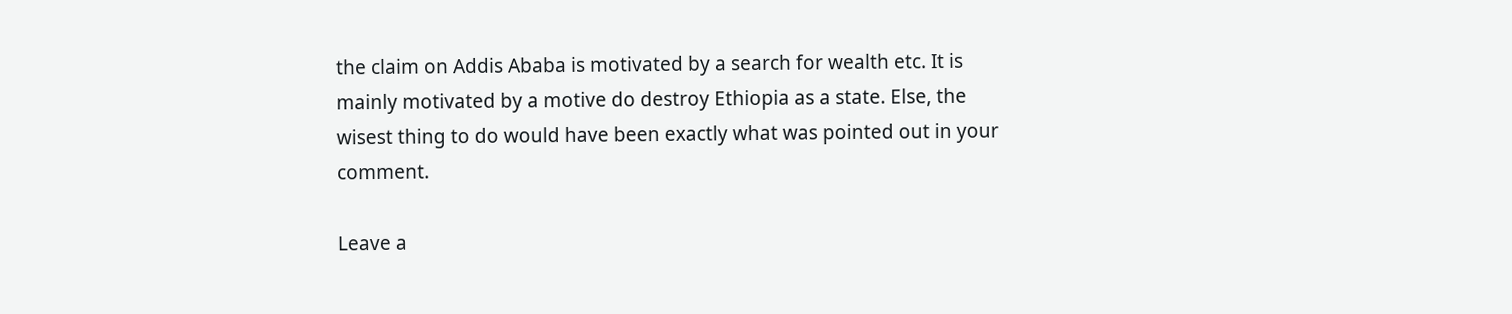the claim on Addis Ababa is motivated by a search for wealth etc. It is mainly motivated by a motive do destroy Ethiopia as a state. Else, the wisest thing to do would have been exactly what was pointed out in your comment.

Leave a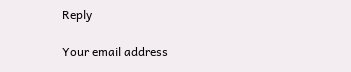Reply

Your email address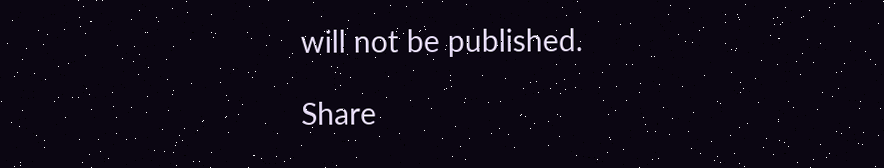will not be published.

Share